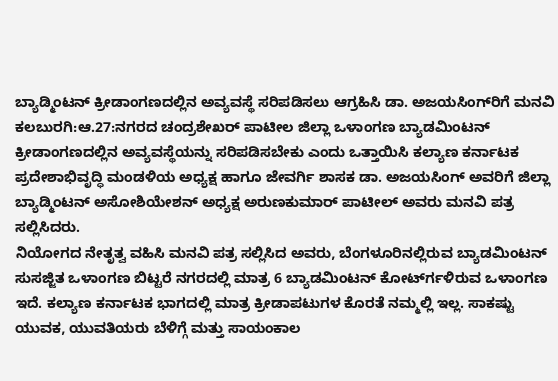ಬ್ಯಾಡ್ಮಿಂಟನ್ ಕ್ರೀಡಾಂಗಣದಲ್ಲಿನ ಅವ್ಯವಸ್ಥೆ ಸರಿಪಡಿಸಲು ಆಗ್ರಹಿಸಿ ಡಾ. ಅಜಯಸಿಂಗ್‍ರಿಗೆ ಮನವಿ
ಕಲಬುರಗಿ:ಆ.27:ನಗರದ ಚಂದ್ರಶೇಖರ್ ಪಾಟೀಲ ಜಿಲ್ಲಾ ಒಳಾಂಗಣ ಬ್ಯಾಡಮಿಂಟನ್ ಕ್ರೀಡಾಂಗಣದಲ್ಲಿನ ಅವ್ಯವಸ್ಥೆಯನ್ನು ಸರಿಪಡಿಸಬೇಕು ಎಂದು ಒತ್ತಾಯಿಸಿ ಕಲ್ಯಾಣ ಕರ್ನಾಟಕ ಪ್ರದೇಶಾಭಿವೃದ್ಧಿ ಮಂಡಳಿಯ ಅಧ್ಯಕ್ಷ ಹಾಗೂ ಜೇವರ್ಗಿ ಶಾಸಕ ಡಾ. ಅಜಯಸಿಂಗ್ ಅವರಿಗೆ ಜಿಲ್ಲಾ ಬ್ಯಾಡ್ಮಿಂಟನ್ ಅಸೋಶಿಯೇಶನ್ ಅಧ್ಯಕ್ಷ ಅರುಣಕುಮಾರ್ ಪಾಟೀಲ್ ಅವರು ಮನವಿ ಪತ್ರ ಸಲ್ಲಿಸಿದರು.
ನಿಯೋಗದ ನೇತೃತ್ವ ವಹಿಸಿ ಮನವಿ ಪತ್ರ ಸಲ್ಲಿಸಿದ ಅವರು, ಬೆಂಗಳೂರಿನಲ್ಲಿರುವ ಬ್ಯಾಡಮಿಂಟನ್ ಸುಸಜ್ಜಿತ ಒಳಾಂಗಣ ಬಿಟ್ಟರೆ ನಗರದಲ್ಲಿ ಮಾತ್ರ 6 ಬ್ಯಾಡಮಿಂಟನ್ ಕೋರ್ಟ್‍ಗಳಿರುವ ಒಳಾಂಗಣ ಇದೆ. ಕಲ್ಯಾಣ ಕರ್ನಾಟಕ ಭಾಗದಲ್ಲಿ ಮಾತ್ರ ಕ್ರೀಡಾಪಟುಗಳ ಕೊರತೆ ನಮ್ಮಲ್ಲಿ ಇಲ್ಲ. ಸಾಕಷ್ಟು ಯುವಕ, ಯುವತಿಯರು ಬೆಳಿಗ್ಗೆ ಮತ್ತು ಸಾಯಂಕಾಲ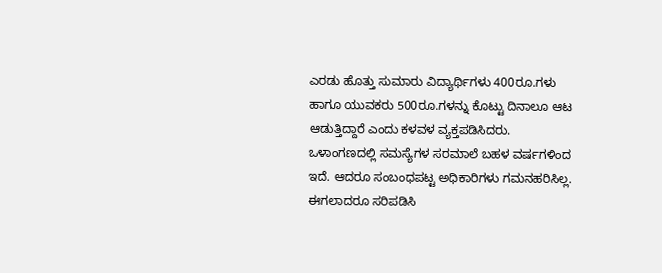ಎರಡು ಹೊತ್ತು ಸುಮಾರು ವಿದ್ಯಾರ್ಥಿಗಳು 400ರೂ.ಗಳು ಹಾಗೂ ಯುವಕರು 500ರೂ.ಗಳನ್ನು ಕೊಟ್ಟು ದಿನಾಲೂ ಆಟ ಆಡುತ್ತಿದ್ದಾರೆ ಎಂದು ಕಳವಳ ವ್ಯಕ್ತಪಡಿಸಿದರು.
ಒಳಾಂಗಣದಲ್ಲಿ ಸಮಸ್ಯೆಗಳ ಸರಮಾಲೆ ಬಹಳ ವರ್ಷಗಳಿಂದ ಇದೆ. ಆದರೂ ಸಂಬಂಧಪಟ್ಟ ಅಧಿಕಾರಿಗಳು ಗಮನಹರಿಸಿಲ್ಲ. ಈಗಲಾದರೂ ಸರಿಪಡಿಸಿ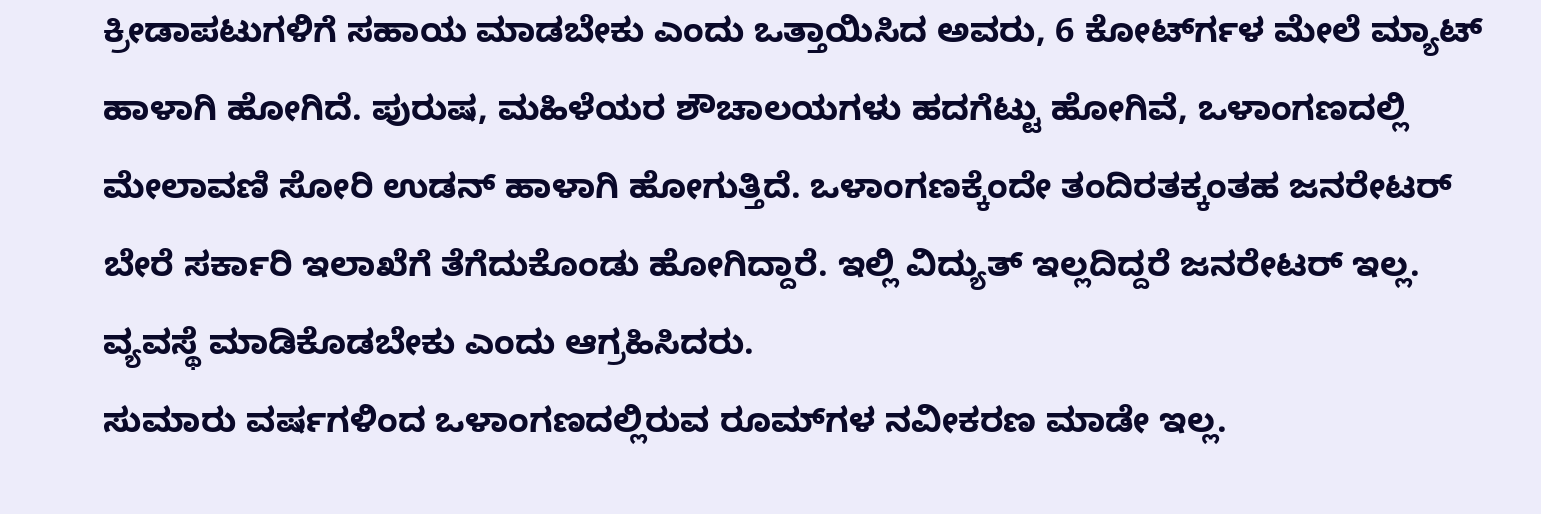ಕ್ರೀಡಾಪಟುಗಳಿಗೆ ಸಹಾಯ ಮಾಡಬೇಕು ಎಂದು ಒತ್ತಾಯಿಸಿದ ಅವರು, 6 ಕೋರ್ಟ್‍ಗಳ ಮೇಲೆ ಮ್ಯಾಟ್ ಹಾಳಾಗಿ ಹೋಗಿದೆ. ಪುರುಷ, ಮಹಿಳೆಯರ ಶೌಚಾಲಯಗಳು ಹದಗೆಟ್ಟು ಹೋಗಿವೆ, ಒಳಾಂಗಣದಲ್ಲಿ ಮೇಲಾವಣಿ ಸೋರಿ ಉಡನ್ ಹಾಳಾಗಿ ಹೋಗುತ್ತಿದೆ. ಒಳಾಂಗಣಕ್ಕೆಂದೇ ತಂದಿರತಕ್ಕಂತಹ ಜನರೇಟರ್ ಬೇರೆ ಸರ್ಕಾರಿ ಇಲಾಖೆಗೆ ತೆಗೆದುಕೊಂಡು ಹೋಗಿದ್ದಾರೆ. ಇಲ್ಲಿ ವಿದ್ಯುತ್ ಇಲ್ಲದಿದ್ದರೆ ಜನರೇಟರ್ ಇಲ್ಲ. ವ್ಯವಸ್ಥೆ ಮಾಡಿಕೊಡಬೇಕು ಎಂದು ಆಗ್ರಹಿಸಿದರು.
ಸುಮಾರು ವರ್ಷಗಳಿಂದ ಒಳಾಂಗಣದಲ್ಲಿರುವ ರೂಮ್‍ಗಳ ನವೀಕರಣ ಮಾಡೇ ಇಲ್ಲ.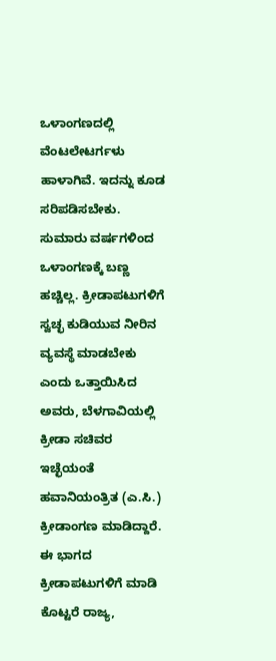ಒಳಾಂಗಣದಲ್ಲಿ ವೆಂಟಲೇಟರ್ಗಳು ಹಾಳಾಗಿವೆ. ಇದನ್ನು ಕೂಡ ಸರಿಪಡಿಸಬೇಕು. ಸುಮಾರು ವರ್ಷಗಳಿಂದ ಒಳಾಂಗಣಕ್ಕೆ ಬಣ್ಣ ಹಚ್ಚಿಲ್ಲ. ಕ್ರೀಡಾಪಟುಗಳಿಗೆ ಸ್ವಚ್ಛ ಕುಡಿಯುವ ನೀರಿನ ವ್ಯವಸ್ಥೆ ಮಾಡಬೇಕು ಎಂದು ಒತ್ತಾಯಿಸಿದ ಅವರು, ಬೆಳಗಾವಿಯಲ್ಲಿ ಕ್ರೀಡಾ ಸಚಿವರ ಇಚ್ಛೆಯಂತೆ ಹವಾನಿಯಂತ್ರಿತ (ಎ.ಸಿ.) ಕ್ರೀಡಾಂಗಣ ಮಾಡಿದ್ದಾರೆ. ಈ ಭಾಗದ ಕ್ರೀಡಾಪಟುಗಳಿಗೆ ಮಾಡಿ ಕೊಟ್ಟರೆ ರಾಜ್ಯ,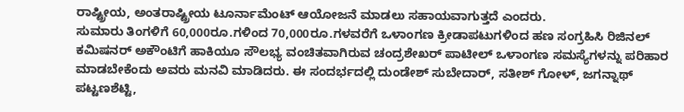ರಾಷ್ಟ್ರೀಯ, ಅಂತರಾಷ್ಟ್ರೀಯ ಟೂರ್ನಾಮೆಂಟ್ ಆಯೋಜನೆ ಮಾಡಲು ಸಹಾಯವಾಗುತ್ತದೆ ಎಂದರು.
ಸುಮಾರು ತಿಂಗಳಿಗೆ 60,000ರೂ.ಗಳಿಂದ 70,000ರೂ.ಗಳವರೆಗೆ ಒಳಾಂಗಣ ಕ್ರೀಡಾಪಟುಗಳಿಂದ ಹಣ ಸಂಗ್ರಹಿಸಿ ರಿಜಿನಲ್ ಕಮಿಷನರ್ ಅಕೌಂಟಿಗೆ ಹಾಕಿಯೂ ಸೌಲಭ್ಯ ವಂಚಿತವಾಗಿರುವ ಚಂದ್ರಶೇಖರ್ ಪಾಟೀಲ್ ಒಳಾಂಗಣ ಸಮಸ್ಯೆಗಳನ್ನು ಪರಿಹಾರ ಮಾಡಬೇಕೆಂದು ಅವರು ಮನವಿ ಮಾಡಿದರು. ಈ ಸಂದರ್ಭದಲ್ಲಿ ದುಂಡೇಶ್ ಸುಬೇದಾರ್, ಸತೀಶ್ ಗೋಳ್, ಜಗನ್ನಾಥ್ ಪಟ್ಟಣಶೆಟ್ಟಿ,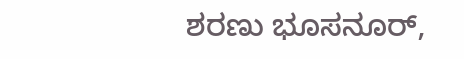ಶರಣು ಭೂಸನೂರ್,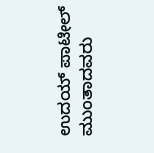ಉದಯ್ ಪಾಟೀಲ್ ಮುಂತಾದವರು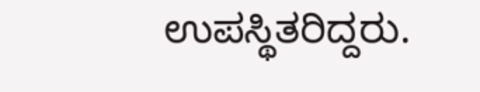ಉಪಸ್ಥಿತರಿದ್ದರು.